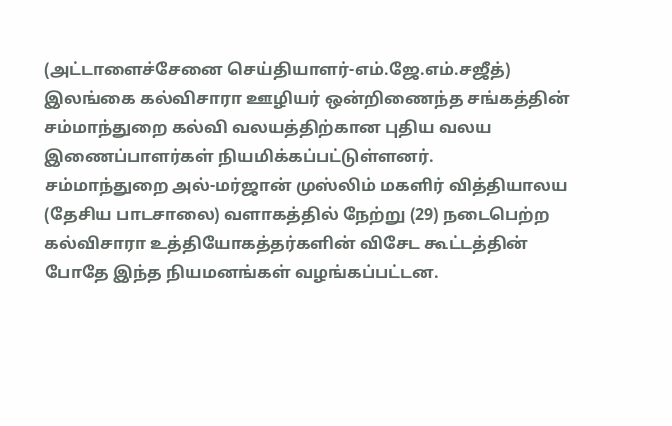(அட்டாளைச்சேனை செய்தியாளர்-எம்.ஜே.எம்.சஜீத்)
இலங்கை கல்விசாரா ஊழியர் ஒன்றிணைந்த சங்கத்தின் சம்மாந்துறை கல்வி வலயத்திற்கான புதிய வலய இணைப்பாளர்கள் நியமிக்கப்பட்டுள்ளனர்.
சம்மாந்துறை அல்-மர்ஜான் முஸ்லிம் மகளிர் வித்தியாலய (தேசிய பாடசாலை) வளாகத்தில் நேற்று (29) நடைபெற்ற கல்விசாரா உத்தியோகத்தர்களின் விசேட கூட்டத்தின் போதே இந்த நியமனங்கள் வழங்கப்பட்டன.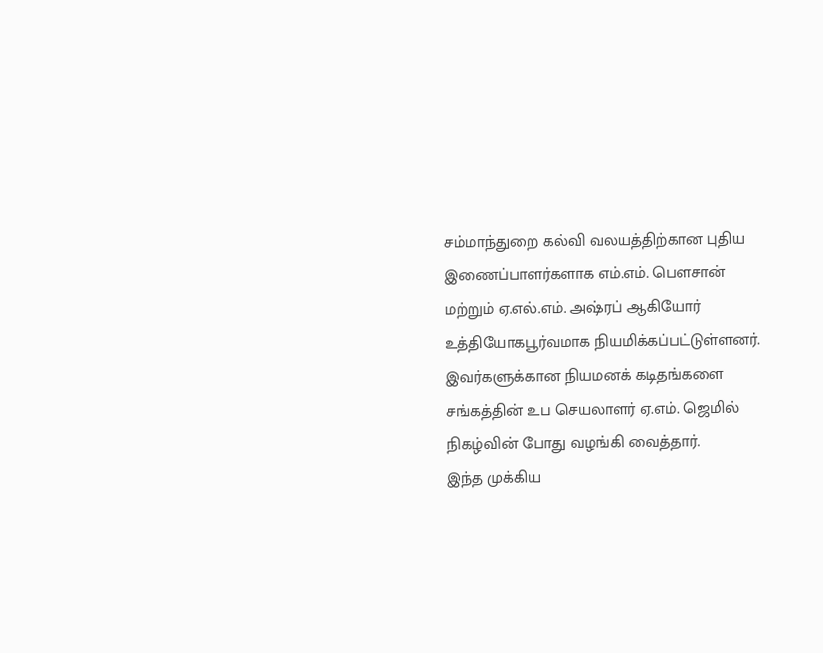சம்மாந்துறை கல்வி வலயத்திற்கான புதிய இணைப்பாளர்களாக எம்.எம். பௌசான் மற்றும் ஏ.எல்.எம். அஷ்ரப் ஆகியோர் உத்தியோகபூர்வமாக நியமிக்கப்பட்டுள்ளனர். இவர்களுக்கான நியமனக் கடிதங்களை சங்கத்தின் உப செயலாளர் ஏ.எம். ஜெமில் நிகழ்வின் போது வழங்கி வைத்தார்.
இந்த முக்கிய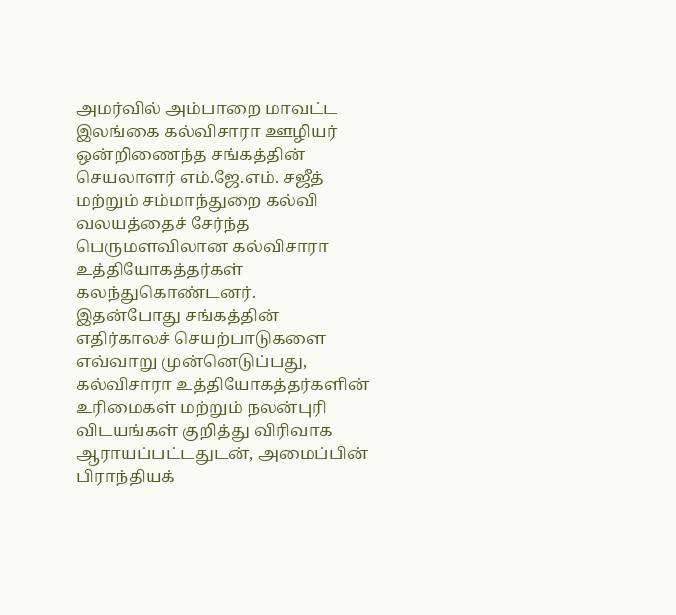அமர்வில் அம்பாறை மாவட்ட இலங்கை கல்விசாரா ஊழியர் ஒன்றிணைந்த சங்கத்தின் செயலாளர் எம்.ஜே.எம். சஜீத் மற்றும் சம்மாந்துறை கல்வி வலயத்தைச் சேர்ந்த பெருமளவிலான கல்விசாரா உத்தியோகத்தர்கள் கலந்துகொண்டனர்.
இதன்போது சங்கத்தின் எதிர்காலச் செயற்பாடுகளை எவ்வாறு முன்னெடுப்பது, கல்விசாரா உத்தியோகத்தர்களின் உரிமைகள் மற்றும் நலன்புரி விடயங்கள் குறித்து விரிவாக ஆராயப்பட்டதுடன், அமைப்பின் பிராந்தியக்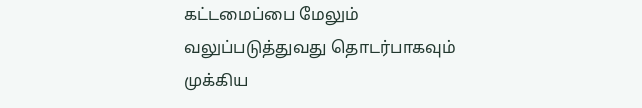கட்டமைப்பை மேலும் வலுப்படுத்துவது தொடர்பாகவும் முக்கிய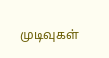முடிவுகள்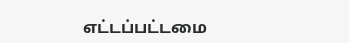எட்டப்பட்டமை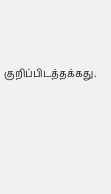குறிப்பிடத்தக்கது.